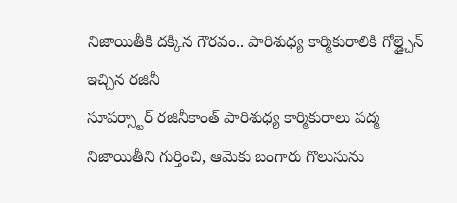నిజాయితీకి దక్కిన గౌరవం.. పారిశుధ్య కార్మికురాలికి గోల్డ్చైన్ ఇచ్చిన రజినీ
సూపర్స్టార్ రజినీకాంత్ పారిశుధ్య కార్మికురాలు పద్మ నిజాయితీని గుర్తించి, ఆమెకు బంగారు గొలుసును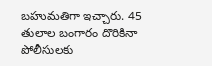బహుమతిగా ఇచ్చారు. 45 తులాల బంగారం దొరికినా పోలీసులకు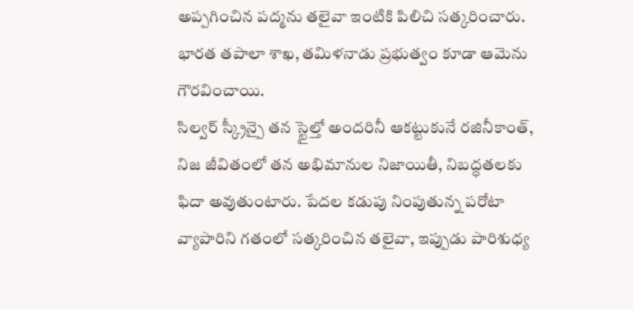అప్పగించిన పద్మను తలైవా ఇంటికి పిలిచి సత్కరించారు. భారత తపాలా శాఖ, తమిళనాడు ప్రభుత్వం కూడా ఆమెను గౌరవించాయి.
సిల్వర్ స్క్రీన్పై తన స్టైల్తో అందరినీ ఆకట్టుకునే రజినీకాంత్, నిజ జీవితంలో తన అభిమానుల నిజాయితీ, నిబద్ధతలకు ఫిదా అవుతుంటారు. పేదల కడుపు నింపుతున్న పరోటా వ్యాపారిని గతంలో సత్కరించిన తలైవా, ఇప్పుడు పారిశుధ్య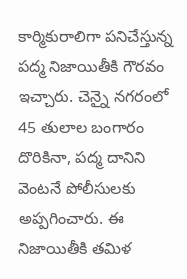కార్మికురాలిగా పనిచేస్తున్న పద్మ నిజాయితీకి గౌరవం ఇచ్చారు. చెన్నై నగరంలో 45 తులాల బంగారం దొరికినా, పద్మ దానిని వెంటనే పోలీసులకు అప్పగించారు. ఈ నిజాయితీకి తమిళ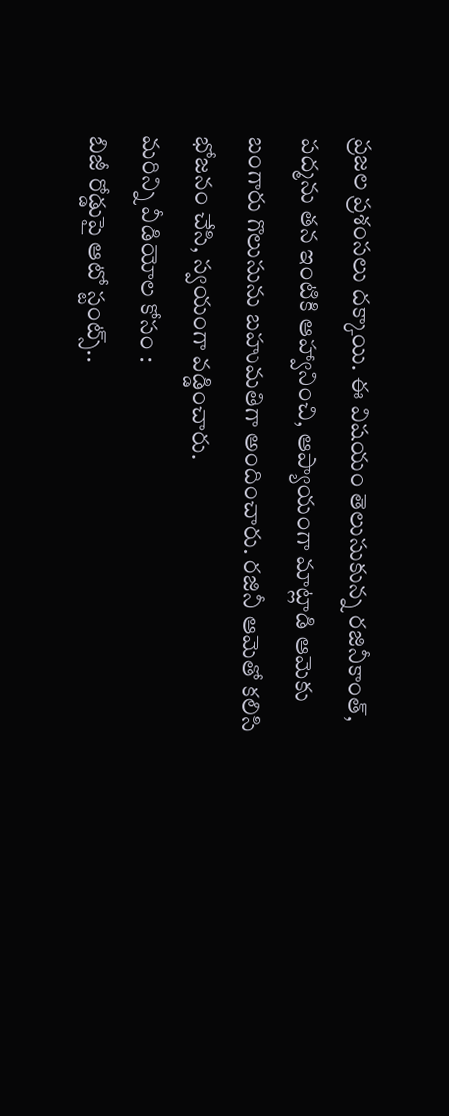ప్రజల ప్రశంసలు దక్కాయి. ఈ విషయం తెలుసుకున్న రజినీకాంత్, పద్మను తన ఇంటికి ఆహ్వానించి, ఆప్యాయంగా మాట్లాడి ఆమెకు బంగారు గొలుసును బహుమతిగా అందించారు. రజినీ ఆమెతో కలిసి భోజనం చేసి, స్వయంగా వడ్డించారు.
మరిన్ని వీడియోల కోసం :
బిజీ రోడ్డుపై ఆటో స్టంట్స్..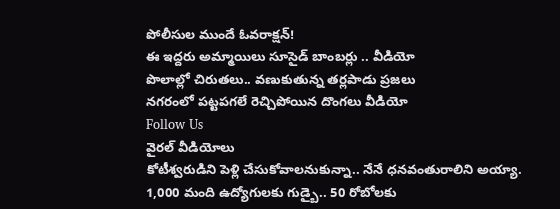పోలీసుల ముందే ఓవరాక్షన్!
ఈ ఇద్దరు అమ్మాయిలు సూసైడ్ బాంబర్లు .. వీడియో
పొలాల్లో చిరుతలు.. వణుకుతున్న తర్లపాడు ప్రజలు
నగరంలో పట్టపగలే రెచ్చిపోయిన దొంగలు వీడియో
Follow Us
వైరల్ వీడియోలు
కోటీశ్వరుడిని పెళ్లి చేసుకోవాలనుకున్నా.. నేనే ధనవంతురాలిని అయ్యా.
1,000 మంది ఉద్యోగులకు గుడ్బై.. 50 రోబోలకు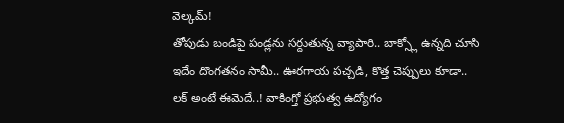వెల్కమ్!
తోపుడు బండిపై పండ్లను సర్దుతున్న వ్యాపారి.. బాక్స్లో ఉన్నది చూసి
ఇదేం దొంగతనం సామీ.. ఊరగాయ పచ్చడి, కొత్త చెప్పులు కూడా..
లక్ అంటే ఈమెదే..! వాకింగ్తో ప్రభుత్వ ఉద్యోగం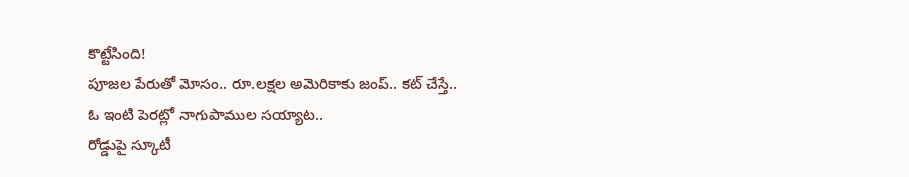కొట్టేసింది!
పూజల పేరుతో మోసం.. రూ.లక్షల అమెరికాకు జంప్.. కట్ చేస్తే..
ఓ ఇంటి పెరట్లో నాగుపాముల సయ్యాట..
రోడ్డుపై స్కూటీ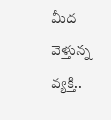మీద వెళ్తున్న వ్యక్తి..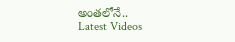అంతలోనే..
Latest Videos